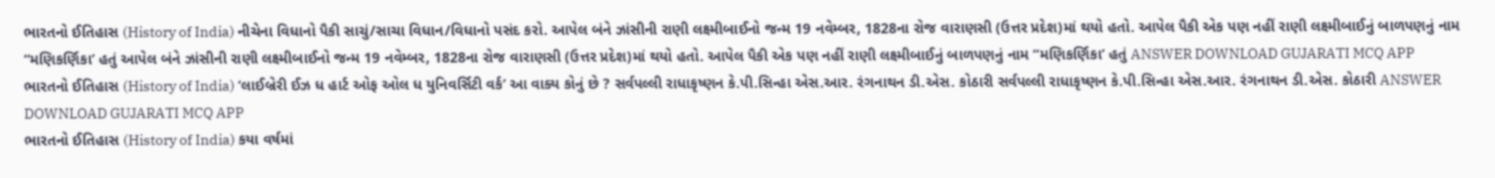ભારતનો ઈતિહાસ (History of India) નીચેના વિધાનો પૈકી સાચું/સાચા વિધાન/વિધાનો પસંદ કરો. આપેલ બંને ઝાંસીની રાણી લક્ષ્મીબાઈનો જન્મ 19 નવેમ્બર, 1828ના રોજ વારાણસી (ઉત્તર પ્રદેશ)માં થયો હતો. આપેલ પૈકી એક પણ નહીં રાણી લક્ષ્મીબાઈનું બાળપણનું નામ “મણિકર્ણિકા’ હતું આપેલ બંને ઝાંસીની રાણી લક્ષ્મીબાઈનો જન્મ 19 નવેમ્બર, 1828ના રોજ વારાણસી (ઉત્તર પ્રદેશ)માં થયો હતો. આપેલ પૈકી એક પણ નહીં રાણી લક્ષ્મીબાઈનું બાળપણનું નામ “મણિકર્ણિકા’ હતું ANSWER DOWNLOAD GUJARATI MCQ APP
ભારતનો ઈતિહાસ (History of India) ‘લાઈબ્રેરી ઈઝ ધ હાર્ટ ઓફ ઓલ ધ યુનિવર્સિટી વર્ક’ આ વાક્ય કોનું છે ? સર્વપલ્લી રાધાકૃષ્ણન કે.પી.સિન્હા એસ.આર. રંગનાથન ડી.એસ. કોઠારી સર્વપલ્લી રાધાકૃષ્ણન કે.પી.સિન્હા એસ.આર. રંગનાથન ડી.એસ. કોઠારી ANSWER DOWNLOAD GUJARATI MCQ APP
ભારતનો ઈતિહાસ (History of India) કયા વર્ષમાં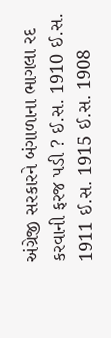અંગ્રેજી સરકારને બંગાળાના ભાગલા રદ કરવાની ફરજ પડી ? ઈ.સ. 1910 ઈ.સ. 1911 ઈ.સ. 1915 ઈ.સ. 1908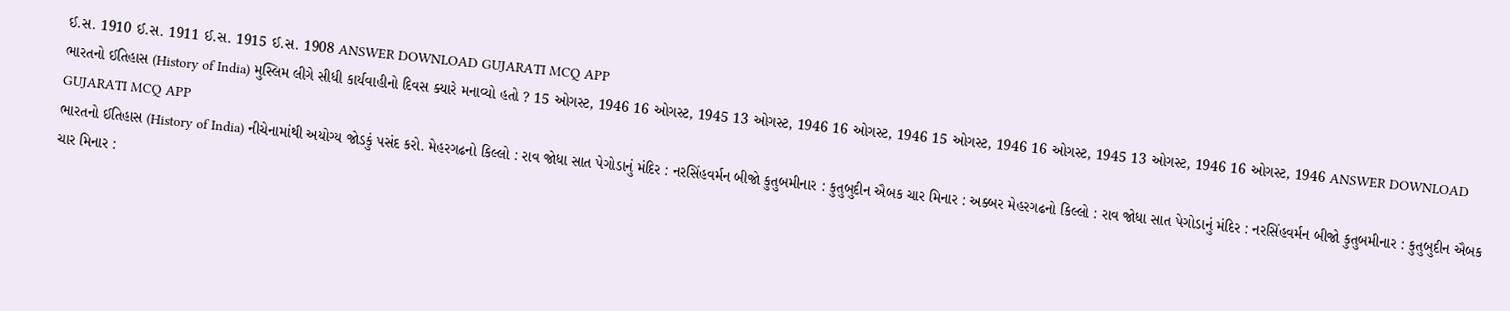ઈ.સ. 1910 ઈ.સ. 1911 ઈ.સ. 1915 ઈ.સ. 1908 ANSWER DOWNLOAD GUJARATI MCQ APP
ભારતનો ઈતિહાસ (History of India) મુસ્લિમ લીગે સીધી કાર્યવાહીનો દિવસ ક્યારે મનાવ્યો હતો ? 15 ઓગસ્ટ, 1946 16 ઓગસ્ટ, 1945 13 ઓગસ્ટ, 1946 16 ઓગસ્ટ, 1946 15 ઓગસ્ટ, 1946 16 ઓગસ્ટ, 1945 13 ઓગસ્ટ, 1946 16 ઓગસ્ટ, 1946 ANSWER DOWNLOAD GUJARATI MCQ APP
ભારતનો ઈતિહાસ (History of India) નીચેનામાંથી અયોગ્ય જોડકું પસંદ કરો. મેહરગઢનો કિલ્લો : રાવ જોધા સાત પેગોડાનું મંદિર : નરસિંહવર્મન બીજો કુતુબમીનાર : કુતુબુદીન ઐબક ચાર મિનાર : અક્બર મેહરગઢનો કિલ્લો : રાવ જોધા સાત પેગોડાનું મંદિર : નરસિંહવર્મન બીજો કુતુબમીનાર : કુતુબુદીન ઐબક ચાર મિનાર :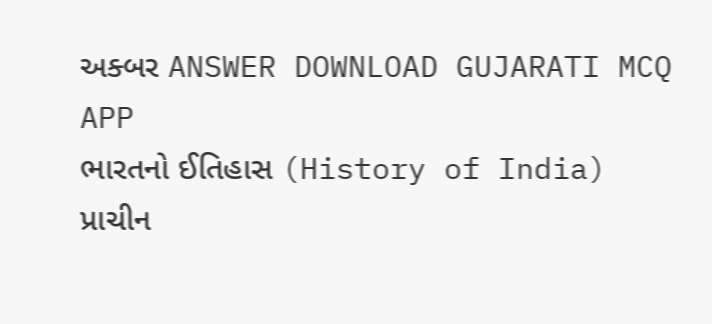અક્બર ANSWER DOWNLOAD GUJARATI MCQ APP
ભારતનો ઈતિહાસ (History of India) પ્રાચીન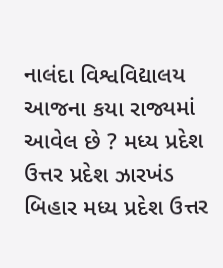નાલંદા વિશ્વવિદ્યાલય આજના કયા રાજ્યમાં આવેલ છે ? મધ્ય પ્રદેશ ઉત્તર પ્રદેશ ઝારખંડ બિહાર મધ્ય પ્રદેશ ઉત્તર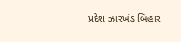પ્રદેશ ઝારખંડ બિહાર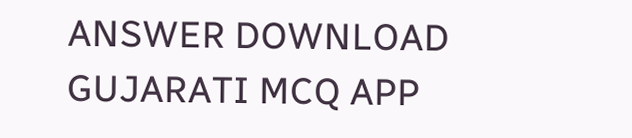ANSWER DOWNLOAD GUJARATI MCQ APP